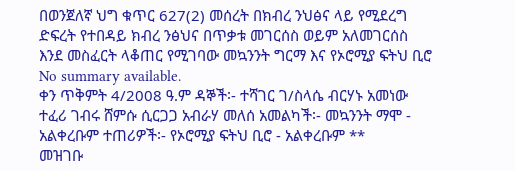በወንጀለኛ ህግ ቁጥር 627(2) መሰረት በክብረ ንህፅና ላይ የሚደረግ ድፍረት የተበዳይ ክብረ ንፅህና በጥቃቱ መገርሰስ ወይም አለመገርሰስ እንደ መስፈርት ላቆጠር የሚገባው መኳንንት ግርማ እና የኦሮሚያ ፍትህ ቢሮ
No summary available.
ቀን ጥቅምት 4/2008 ዓ.ም ዳኞች፡- ተሻገር ገ/ስላሴ ብርሃኑ አመነው ተፈሪ ገብሩ ሸምሱ ሲርጋጋ አብራሃ መለሰ አመልካች፡- መኳንንት ማሞ - አልቀረቡም ተጠሪዎች፡- የኦሮሚያ ፍትህ ቢሮ - አልቀረቡም **
መዝገቡ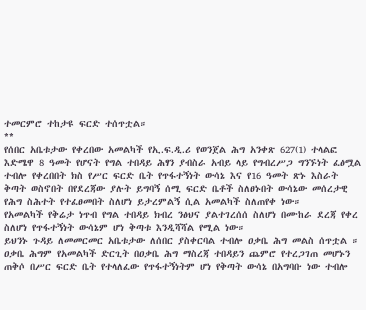ተመርምሮ ተከታዩ ፍርድ ተሰጥቷል።
**
የሰበር አቤቱታው የቀረበው አመልካች የኢ.ፍ.ዲ.ሪ የወንጀል ሕግ አንቀጽ 627(1) ተላልፎ እድሜዋ 8 ዓመት የሆናት የግል ተበዳይ ሕፃን ያብስራ አብይ ላይ የግብረሥጋ ግንኙነት ፈፅሟል ተብሎ የቀረበበት ክስ የሥር ፍርድ ቤት የጥፋተኝነት ውሳኔ እና የ16 ዓመት ጽኑ እስራት ቅጣት ወስኖበት በየደረጃው ያሉት ይግባኝ ሰሚ ፍርድ ቤቶች ስለፀኑበት ውሳኔው መሰረታዊ የሕግ ስሕተት የተፈፀመበት ስለሆነ ይታረምልኝ ሲል አመልካች ስለጠየቀ ነው።
የአመልካች የቅሬታ ነጥብ የግል ተበዳይ ክብረ ንፅህና ያልተገረሰሰ ስለሆነ በሙከራ ደረጃ የቀረ ስለሆነ የጥፋተኝነት ውሳኔም ሆነ ቅጣቱ እንዲሻሻል የሚል ነው።
ይህንኑ ጉዳይ ለመመርመር አቤቱታው ለሰበር ያስቀርባል ተብሎ ዐቃቤ ሕግ መልስ ሰጥቷል ።
ዐቃቤ ሕግም የአመልካች ድርጊት በዐቃቤ ሕግ ማስረጃ ተበዳይን ጨምሮ የተረጋገጠ መሆኑን ጠቅሶ በሥር ፍርድ ቤት የተላለፈው የጥፋተኝነትም ሆነ የቅጣት ውሳኔ በአግባቡ ነው ተብሎ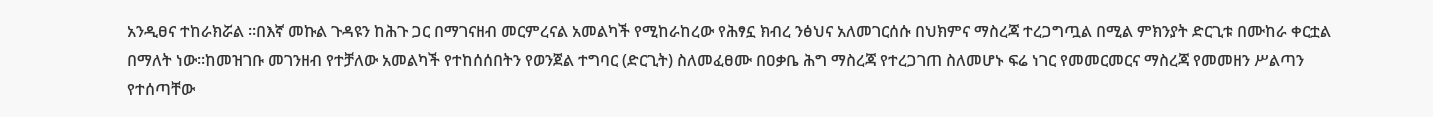አንዲፀና ተከራክሯል ።በእኛ መኩል ጉዳዩን ከሕጉ ጋር በማገናዘብ መርምረናል አመልካች የሚከራከረው የሕፃኗ ክብረ ንፅህና አለመገርሰሱ በህክምና ማስረጃ ተረጋግጧል በሚል ምክንያት ድርጊቱ በሙከራ ቀርቷል በማለት ነው።ከመዝገቡ መገንዘብ የተቻለው አመልካች የተከሰሰበትን የወንጀል ተግባር (ድርጊት) ስለመፈፀሙ በዐቃቤ ሕግ ማስረጃ የተረጋገጠ ስለመሆኑ ፍሬ ነገር የመመርመርና ማስረጃ የመመዘን ሥልጣን የተሰጣቸው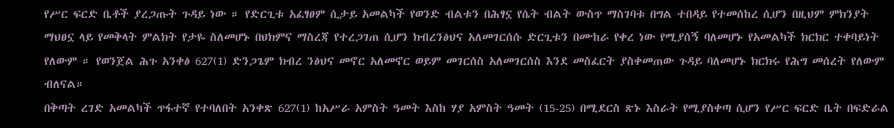የሥር ፍርድ ቤቶች ያረጋጡት ጉዳይ ነው ። የድርጊቱ አፈፃፀም ሲታይ አመልካች የወንድ ብልቱን በሕፃኗ የሴት ብልት ውስጥ ማስገባቱ በግል ተበዳይ የተመሰከረ ሲሆን በዚህም ምክንያት ማህፀኗ ላይ የመቅላት ምልክት የታዬ ስለመሆኑ በህክምና ማስረጃ የተረጋገጠ ሲሆን ክብረንፅህና አለመገርሰሱ ድርጊቱን በሙከራ የቀረ ነው የሚያሰኝ ባለመሆኑ የአመልካች ክርክር ተቀባይነት የለውም ። የወንጀል ሕጉ አንቀፅ 627(1) ድንጋጌም ክብረ ንፅህና መኖር አለመኖር ወይም መገርሰስ አለመገርሰስ እንደ መስፈርት ያስቀመጠው ጉዳይ ባለመሆኑ ክርክሩ የሕግ መሰረት የለውም ብለናል።
በቅጣት ረገድ አመልካች ጥፋተኛ የተባለበት አንቀጽ 627(1) ከአሥራ አምስት ዓመት እስከ ሃያ አምስት ዓመት (15-25) በሚደርስ ጽኑ እስራት የሚያስቀጣ ሲሆን የሥር ፍርድ ቤት በፍድራል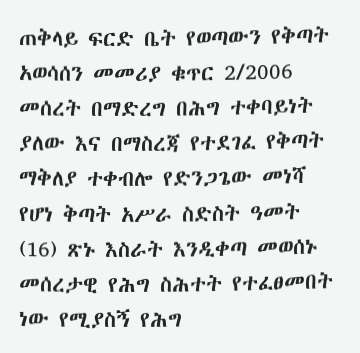ጠቅላይ ፍርድ ቤት የወጣውን የቅጣት አወሳሰን መመሪያ ቁጥር 2/2006 መሰረት በማድረግ በሕግ ተቀባይነት ያለው እና በማስረጃ የተደገፈ የቅጣት ማቅለያ ተቀብሎ የድንጋጌው መነሻ የሆነ ቅጣት አሥራ ስድስት ዓመት (16) ጽኑ እስራት እንዲቀጣ መወሰኑ መሰረታዊ የሕግ ስሕተት የተፈፀመበት ነው የሚያስኝ የሕግ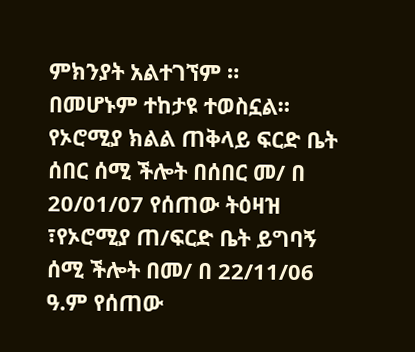ምክንያት አልተገኘም ።
በመሆኑም ተከታዩ ተወስኗል።
የኦሮሚያ ክልል ጠቅላይ ፍርድ ቤት ሰበር ሰሚ ችሎት በሰበር መ/ በ 20/01/07 የሰጠው ትዕዛዝ ፣የኦሮሚያ ጠ/ፍርድ ቤት ይግባኝ ሰሚ ችሎት በመ/ በ 22/11/06 ዓ.ም የሰጠው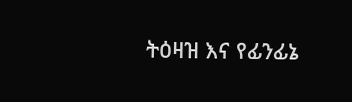ትዕዛዝ እና የፊንፊኔ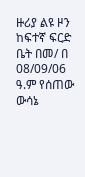ዙሪያ ልዩ ዞን ከፍተኛ ፍርድ ቤት በመ/ በ 08/09/06 ዓ.ም የሰጠው ውሳኔ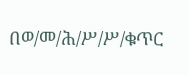በወ/መ/ሕ/ሥ/ሥ/ቁጥር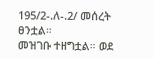195/2-.ለ-.2/ መሰረት ፀንቷል።
መዝገቡ ተዘግቷል። ወደ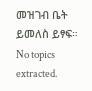መዝገብ ቤት ይመለስ ይፃፍ።
No topics extracted.